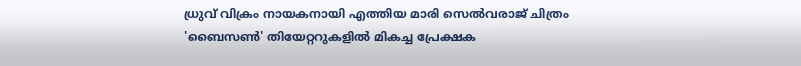ധ്രുവ് വിക്രം നായകനായി എത്തിയ മാരി സെൽവരാജ് ചിത്രം 'ബൈസൺ' തിയേറ്ററുകളിൽ മികച്ച പ്രേക്ഷക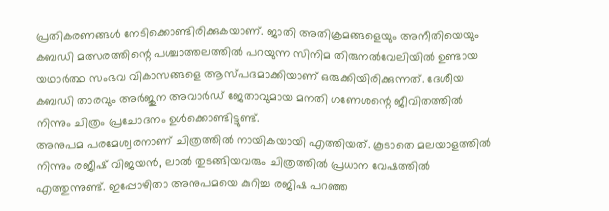പ്രതികരണങ്ങൾ നേടിക്കൊണ്ടിരിക്കുകയാണ്. ജാതി അതിക്രമങ്ങളെയും അനീതിയെയും കബഡി മത്സരത്തിന്റെ പശ്ചാത്തലത്തിൽ പറയുന്ന സിനിമ തിരുനൽവേലിയിൽ ഉണ്ടായ യഥാർത്ഥ സംഭവ വികാസങ്ങളെ ആസ്പദമാക്കിയാണ് ഒരുക്കിയിരിക്കുന്നത്. ദേശീയ കബഡി താരവും അർജുന അവാർഡ് ജേതാവുമായ മനതി ഗണേശന്റെ ജീവിതത്തിൽ നിന്നും ചിത്രം പ്രചോദനം ഉൾക്കൊണ്ടിട്ടുണ്ട്.
അനുപമ പരമേശ്വരനാണ് ചിത്രത്തിൽ നായികയായി എത്തിയത്. കൂടാതെ മലയാളത്തിൽ നിന്നും രജീഷ് വിജയൻ, ലാൽ തുടങ്ങിയവരും ചിത്രത്തിൽ പ്രധാന വേഷത്തിൽ എത്തുന്നുണ്ട്. ഇപ്പോഴിതാ അനുപമയെ കുറിച്ച രജിഷ പറഞ്ഞ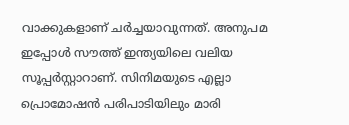വാക്കുകളാണ് ചർച്ചയാവുന്നത്. അനുപമ ഇപ്പോൾ സൗത്ത് ഇന്ത്യയിലെ വലിയ സൂപ്പർസ്റ്റാറാണ്. സിനിമയുടെ എല്ലാ പ്രൊമോഷൻ പരിപാടിയിലും മാരി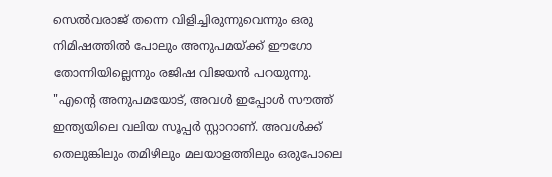സെൽവരാജ് തന്നെ വിളിച്ചിരുന്നുവെന്നും ഒരു നിമിഷത്തിൽ പോലും അനുപമയ്ക്ക് ഈഗോ തോന്നിയില്ലെന്നും രജിഷ വിജയൻ പറയുന്നു.
"എന്റെ അനുപമയോട്, അവൾ ഇപ്പോൾ സൗത്ത് ഇന്ത്യയിലെ വലിയ സൂപ്പർ സ്റ്റാറാണ്. അവൾക്ക് തെലുങ്കിലും തമിഴിലും മലയാളത്തിലും ഒരുപോലെ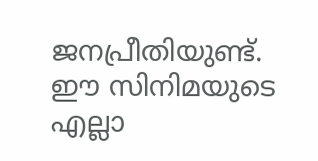ജനപ്രീതിയുണ്ട്. ഈ സിനിമയുടെ എല്ലാ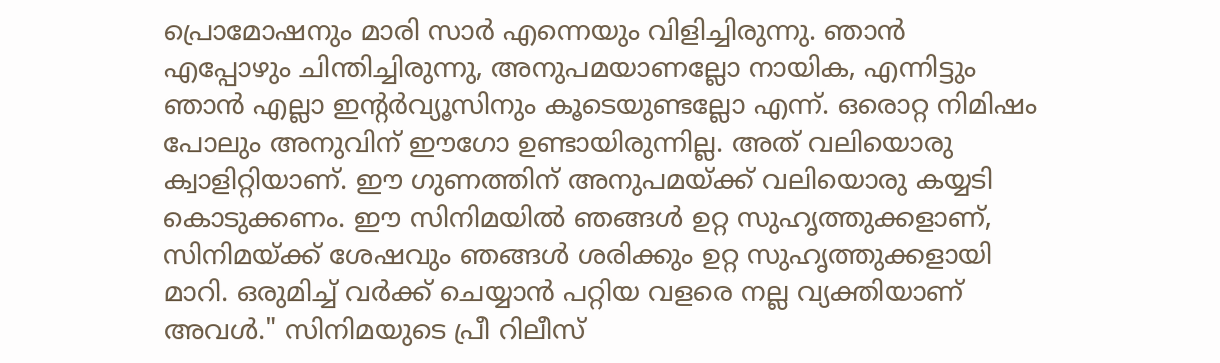പ്രൊമോഷനും മാരി സാർ എന്നെയും വിളിച്ചിരുന്നു. ഞാൻ എപ്പോഴും ചിന്തിച്ചിരുന്നു, അനുപമയാണല്ലോ നായിക, എന്നിട്ടും ഞാൻ എല്ലാ ഇന്റർവ്യൂസിനും കൂടെയുണ്ടല്ലോ എന്ന്. ഒരൊറ്റ നിമിഷം പോലും അനുവിന് ഈഗോ ഉണ്ടായിരുന്നില്ല. അത് വലിയൊരു ക്വാളിറ്റിയാണ്. ഈ ഗുണത്തിന് അനുപമയ്ക്ക് വലിയൊരു കയ്യടി കൊടുക്കണം. ഈ സിനിമയിൽ ഞങ്ങൾ ഉറ്റ സുഹൃത്തുക്കളാണ്, സിനിമയ്ക്ക് ശേഷവും ഞങ്ങൾ ശരിക്കും ഉറ്റ സുഹൃത്തുക്കളായി മാറി. ഒരുമിച്ച് വർക്ക് ചെയ്യാൻ പറ്റിയ വളരെ നല്ല വ്യക്തിയാണ് അവൾ." സിനിമയുടെ പ്രീ റിലീസ്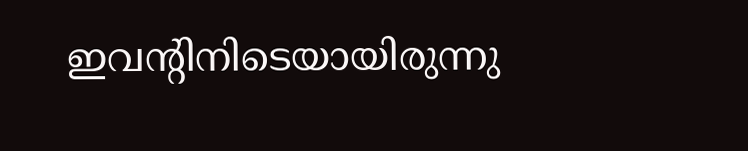ഇവന്റിനിടെയായിരുന്നു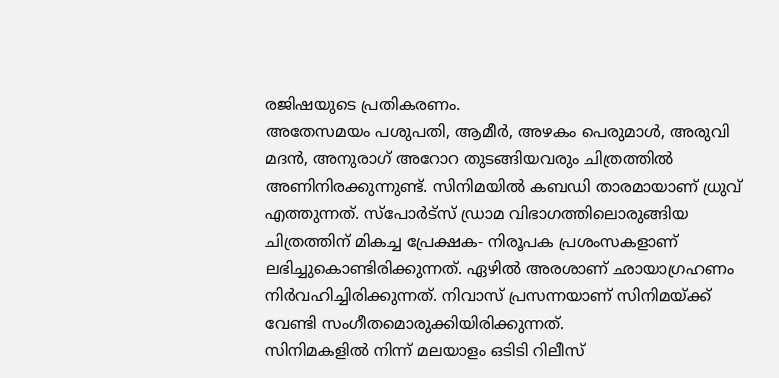രജിഷയുടെ പ്രതികരണം.
അതേസമയം പശുപതി, ആമീർ, അഴകം പെരുമാൾ, അരുവി മദൻ, അനുരാഗ് അറോറ തുടങ്ങിയവരും ചിത്രത്തിൽ അണിനിരക്കുന്നുണ്ട്. സിനിമയിൽ കബഡി താരമായാണ് ധ്രുവ് എത്തുന്നത്. സ്പോർട്സ് ഡ്രാമ വിഭാഗത്തിലൊരുങ്ങിയ ചിത്രത്തിന് മികച്ച പ്രേക്ഷക- നിരൂപക പ്രശംസകളാണ് ലഭിച്ചുകൊണ്ടിരിക്കുന്നത്. ഏഴിൽ അരശാണ് ഛായാഗ്രഹണം നിർവഹിച്ചിരിക്കുന്നത്. നിവാസ് പ്രസന്നയാണ് സിനിമയ്ക്ക് വേണ്ടി സംഗീതമൊരുക്കിയിരിക്കുന്നത്.
സിനിമകളിൽ നിന്ന് മലയാളം ഒടിടി റിലീസ്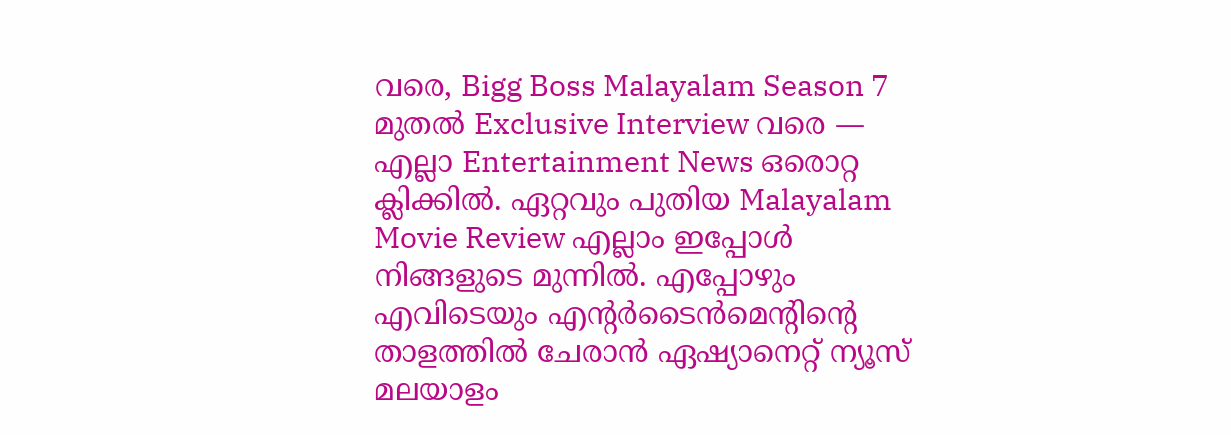വരെ, Bigg Boss Malayalam Season 7 മുതൽ Exclusive Interview വരെ — എല്ലാ Entertainment News ഒരൊറ്റ ക്ലിക്കിൽ. ഏറ്റവും പുതിയ Malayalam Movie Review എല്ലാം ഇപ്പോൾ നിങ്ങളുടെ മുന്നിൽ. എപ്പോഴും എവിടെയും എന്റർടൈൻമെന്റിന്റെ താളത്തിൽ ചേരാൻ ഏഷ്യാനെറ്റ് ന്യൂസ് മലയാളം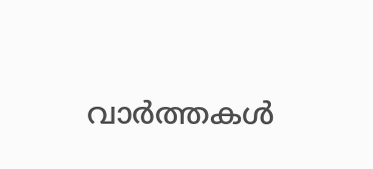വാർത്തകൾ